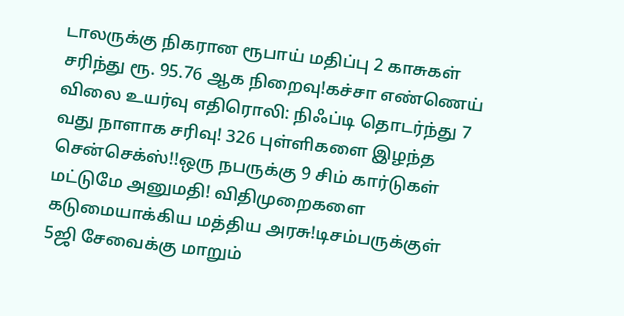டாலருக்கு நிகரான ரூபாய் மதிப்பு 2 காசுகள் சரிந்து ரூ. 95.76 ஆக நிறைவு!கச்சா எண்ணெய் விலை உயர்வு எதிரொலி: நிஃப்டி தொடர்ந்து 7 வது நாளாக சரிவு! 326 புள்ளிகளை இழந்த சென்செக்ஸ்!!ஒரு நபருக்கு 9 சிம் கார்டுகள் மட்டுமே அனுமதி! விதிமுறைகளை கடுமையாக்கிய மத்திய அரசு!டிசம்பருக்குள் 5ஜி சேவைக்கு மாறும்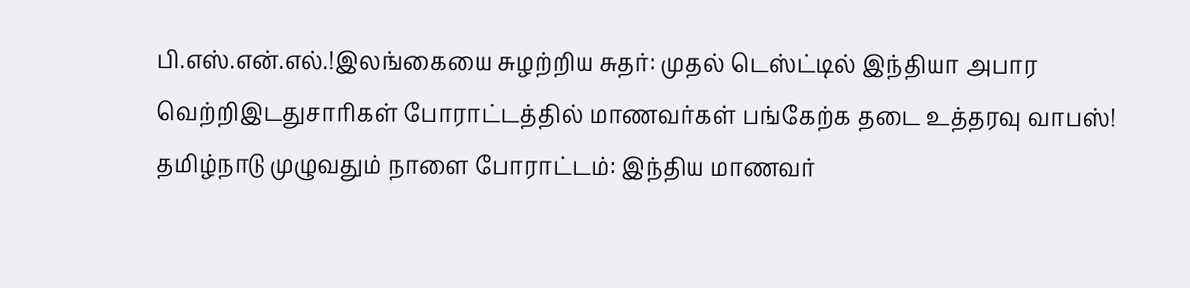பி.எஸ்.என்.எல்.!இலங்கையை சுழற்றிய சுதர்: முதல் டெஸ்ட்டில் இந்தியா அபார வெற்றிஇடதுசாரிகள் போராட்டத்தில் மாணவர்கள் பங்கேற்க தடை உத்தரவு வாபஸ்! தமிழ்நாடு முழுவதும் நாளை போராட்டம்: இந்திய மாணவர்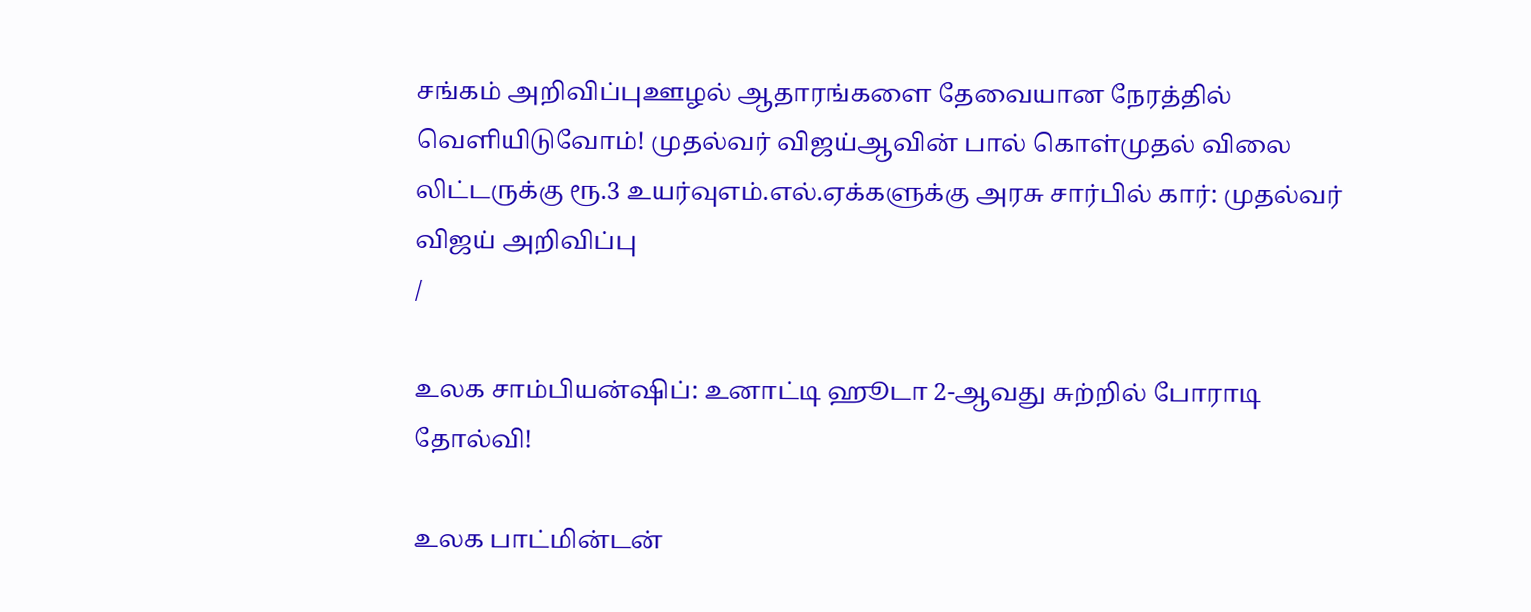சங்கம் அறிவிப்புஊழல் ஆதாரங்களை தேவையான நேரத்தில் வெளியிடுவோம்! முதல்வர் விஜய்ஆவின் பால் கொள்முதல் விலை லிட்டருக்கு ரூ.3 உயர்வுஎம்.எல்.ஏக்களுக்கு அரசு சார்பில் கார்: முதல்வர் விஜய் அறிவிப்பு
/

உலக சாம்பியன்ஷிப்: உனாட்டி ஹூடா 2-ஆவது சுற்றில் போராடி தோல்வி!

உலக பாட்மின்டன்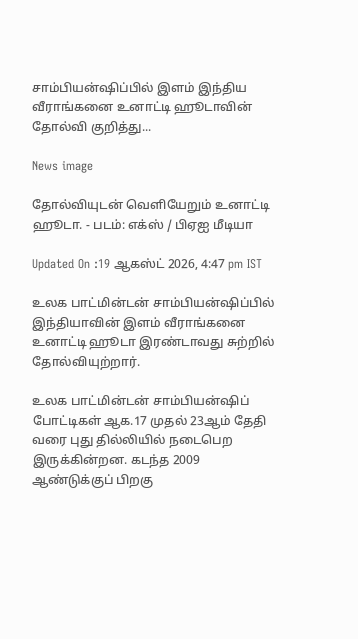சாம்பியன்ஷிப்பில் இளம் இந்திய வீராங்கனை உனாட்டி ஹூடாவின் தோல்வி குறித்து...

News image

தோல்வியுடன் வெளியேறும் உனாட்டி ஹூடா. - படம்: எக்ஸ் / பிஏஐ மீடியா

Updated On :19 ஆகஸ்ட் 2026, 4:47 pm IST

உலக பாட்மின்டன் சாம்பியன்ஷிப்பில் இந்தியாவின் இளம் வீராங்கனை உனாட்டி ஹூடா இரண்டாவது சுற்றில் தோல்வியுற்றார்.

உலக பாட்மின்டன் சாம்பியன்ஷிப் போட்டிகள் ஆக.17 முதல் 23ஆம் தேதி வரை புது தில்லியில் நடைபெற இருக்கின்றன. கடந்த 2009 ஆண்டுக்குப் பிறகு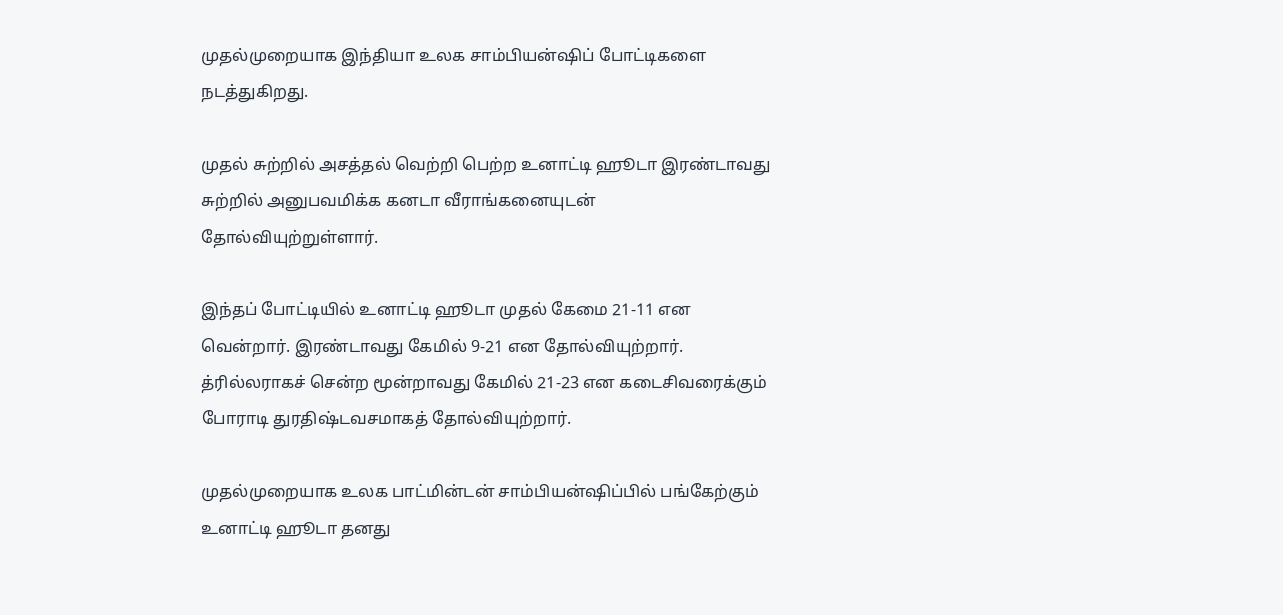முதல்முறையாக இந்தியா உலக சாம்பியன்ஷிப் போட்டிகளை நடத்துகிறது.

முதல் சுற்றில் அசத்தல் வெற்றி பெற்ற உனாட்டி ஹூடா இரண்டாவது சுற்றில் அனுபவமிக்க கனடா வீராங்கனையுடன் தோல்வியுற்றுள்ளார்.

இந்தப் போட்டியில் உனாட்டி ஹூடா முதல் கேமை 21-11 என வென்றார். இரண்டாவது கேமில் 9-21 என தோல்வியுற்றார். த்ரில்லராகச் சென்ற மூன்றாவது கேமில் 21-23 என கடைசிவரைக்கும் போராடி துரதிஷ்டவசமாகத் தோல்வியுற்றார்.

முதல்முறையாக உலக பாட்மின்டன் சாம்பியன்ஷிப்பில் பங்கேற்கும் உனாட்டி ஹூடா தனது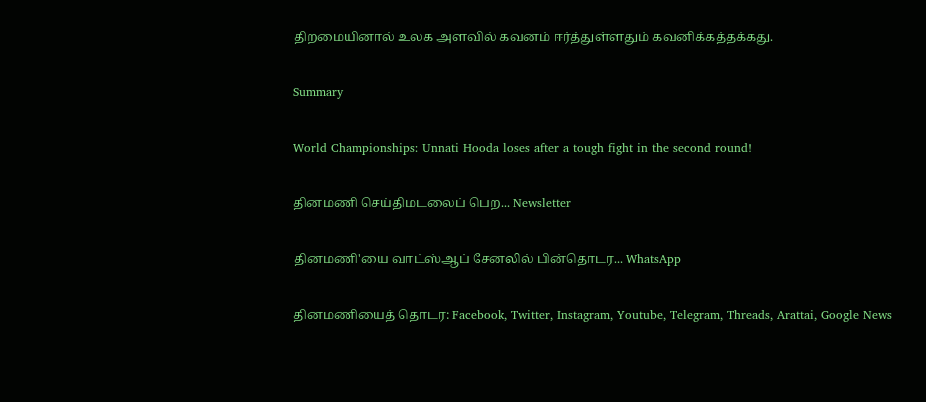திறமையினால் உலக அளவில் கவனம் ஈர்த்துள்ளதும் கவனிக்கத்தக்கது.

Summary

World Championships: Unnati Hooda loses after a tough fight in the second round!

தினமணி செய்திமடலைப் பெற... Newsletter

தினமணி'யை வாட்ஸ்ஆப் சேனலில் பின்தொடர... WhatsApp

தினமணியைத் தொடர: Facebook, Twitter, Instagram, Youtube, Telegram, Threads, Arattai, Google News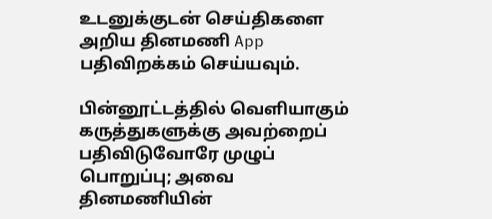உடனுக்குடன் செய்திகளை அறிய தினமணி App பதிவிறக்கம் செய்யவும்.

பின்னூட்டத்தில் வெளியாகும் கருத்துகளுக்கு அவற்றைப் பதிவிடுவோரே முழுப் பொறுப்பு; அவை தினமணியின்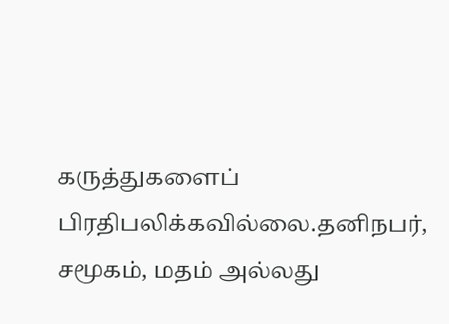கருத்துகளைப் பிரதிபலிக்கவில்லை.தனிநபர், சமூகம், மதம் அல்லது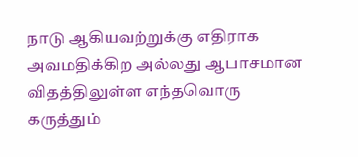நாடு ஆகியவற்றுக்கு எதிராக அவமதிக்கிற அல்லது ஆபாசமான விதத்திலுள்ள எந்தவொரு கருத்தும்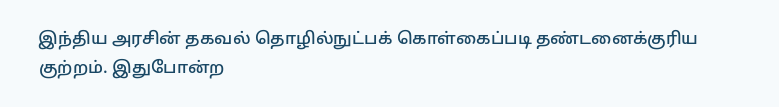இந்திய அரசின் தகவல் தொழில்நுட்பக் கொள்கைப்படி தண்டனைக்குரிய குற்றம். இதுபோன்ற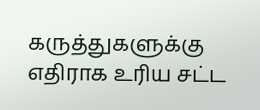கருத்துகளுக்கு எதிராக உரிய சட்ட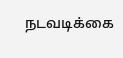நடவடிக்கை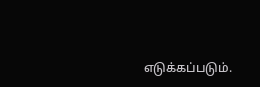எடுக்கப்படும்.